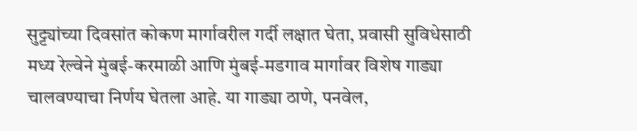सुट्ट्यांच्या दिवसांत कोकण मार्गावरील गर्दी लक्षात घेता, प्रवासी सुविधेसाठी मध्य रेल्वेने मुंबई-करमाळी आणि मुंबई-मडगाव मार्गावर विशेष गाड्या चालवण्याचा निर्णय घेतला आहे. या गाड्या ठाणे, पनवेल,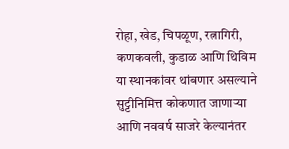रोहा, खेड, चिपळूण, रत्नागिरी, कणकवली, कुडाळ आणि थिविम या स्थानकांवर थांबणार असल्याने सुट्टीनिमित्त कोकणात जाणाऱ्या आणि नववर्ष साजरे केल्यानंतर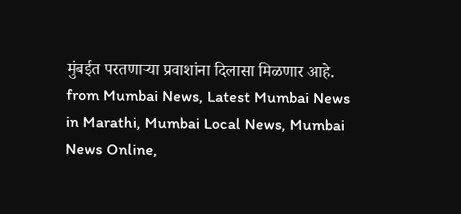मुंबईत परतणाऱ्या प्रवाशांना दिलासा मिळणार आहे.
from Mumbai News, Latest Mumbai News in Marathi, Mumbai Local News, Mumbai News Online,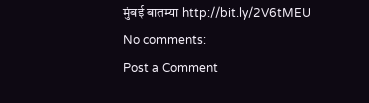मुंबई बातम्या http://bit.ly/2V6tMEU
No comments:
Post a Comment